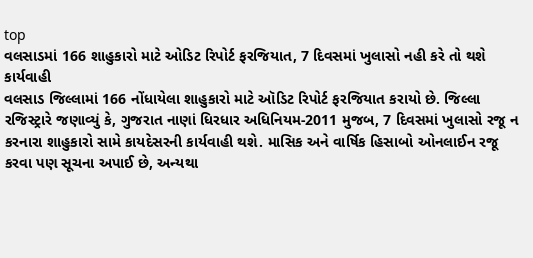top
વલસાડમાં 166 શાહુકારો માટે ઓડિટ રિપોર્ટ ફરજિયાત, 7 દિવસમાં ખુલાસો નહી કરે તો થશે કાર્યવાહી
વલસાડ જિલ્લામાં 166 નોંધાયેલા શાહુકારો માટે ઑડિટ રિપોર્ટ ફરજિયાત કરાયો છે. જિલ્લા રજિસ્ટ્રારે જણાવ્યું કે, ગુજરાત નાણાં ધિરધાર અધિનિયમ-2011 મુજબ, 7 દિવસમાં ખુલાસો રજૂ ન કરનારા શાહુકારો સામે કાયદેસરની કાર્યવાહી થશે. માસિક અને વાર્ષિક હિસાબો ઓનલાઈન રજૂ કરવા પણ સૂચના અપાઈ છે, અન્યથા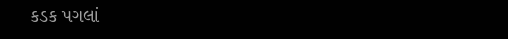કડક પગલાં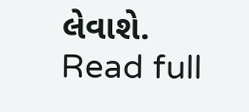લેવાશે.
Read full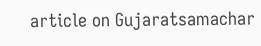article on Gujaratsamachar